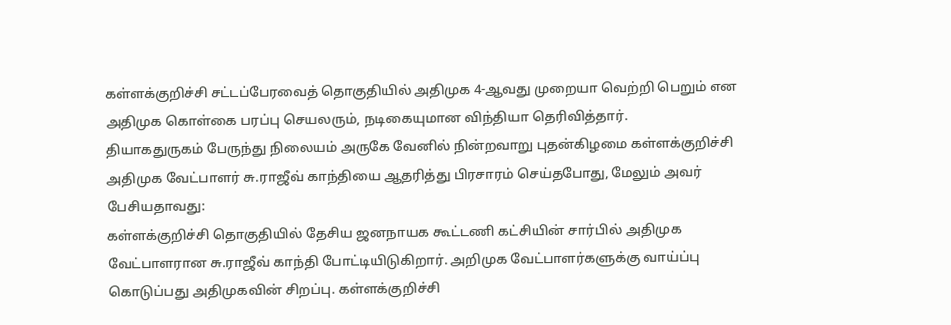கள்ளக்குறிச்சி சட்டப்பேரவைத் தொகுதியில் அதிமுக 4-ஆவது முறையா வெற்றி பெறும் என அதிமுக கொள்கை பரப்பு செயலரும், நடிகையுமான விந்தியா தெரிவித்தார்.
தியாகதுருகம் பேருந்து நிலையம் அருகே வேனில் நின்றவாறு புதன்கிழமை கள்ளக்குறிச்சி அதிமுக வேட்பாளர் சு.ராஜீவ் காந்தியை ஆதரித்து பிரசாரம் செய்தபோது, மேலும் அவர் பேசியதாவது:
கள்ளக்குறிச்சி தொகுதியில் தேசிய ஜனநாயக கூட்டணி கட்சியின் சார்பில் அதிமுக வேட்பாளரான சு.ராஜீவ் காந்தி போட்டியிடுகிறார். அறிமுக வேட்பாளர்களுக்கு வாய்ப்பு கொடுப்பது அதிமுகவின் சிறப்பு. கள்ளக்குறிச்சி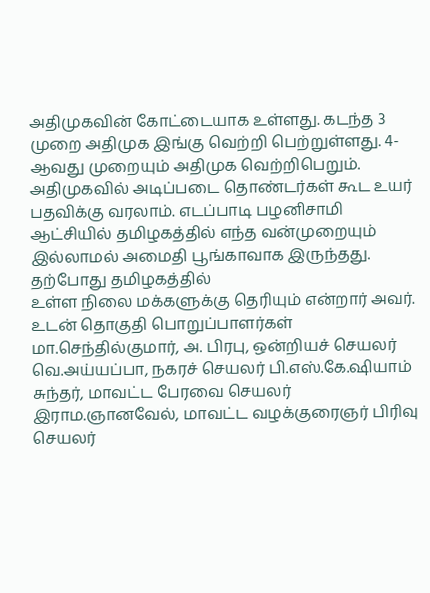அதிமுகவின் கோட்டையாக உள்ளது. கடந்த 3 முறை அதிமுக இங்கு வெற்றி பெற்றுள்ளது. 4-ஆவது முறையும் அதிமுக வெற்றிபெறும். அதிமுகவில் அடிப்படை தொண்டர்கள் கூட உயர் பதவிக்கு வரலாம். எடப்பாடி பழனிசாமி ஆட்சியில் தமிழகத்தில் எந்த வன்முறையும் இல்லாமல் அமைதி பூங்காவாக இருந்தது. தற்போது தமிழகத்தில்
உள்ள நிலை மக்களுக்கு தெரியும் என்றார் அவர்.
உடன் தொகுதி பொறுப்பாளர்கள் மா.செந்தில்குமார், அ. பிரபு, ஒன்றியச் செயலர் வெ.அய்யப்பா, நகரச் செயலர் பி.எஸ்.கே.ஷியாம் சுந்தர், மாவட்ட பேரவை செயலர் இராம.ஞானவேல், மாவட்ட வழக்குரைஞர் பிரிவு செயலர்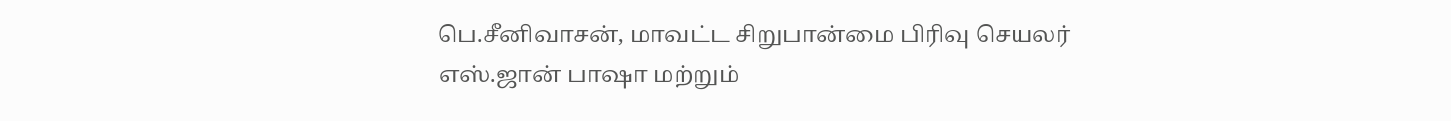பெ.சீனிவாசன், மாவட்ட சிறுபான்மை பிரிவு செயலர் எஸ்.ஜான் பாஷா மற்றும்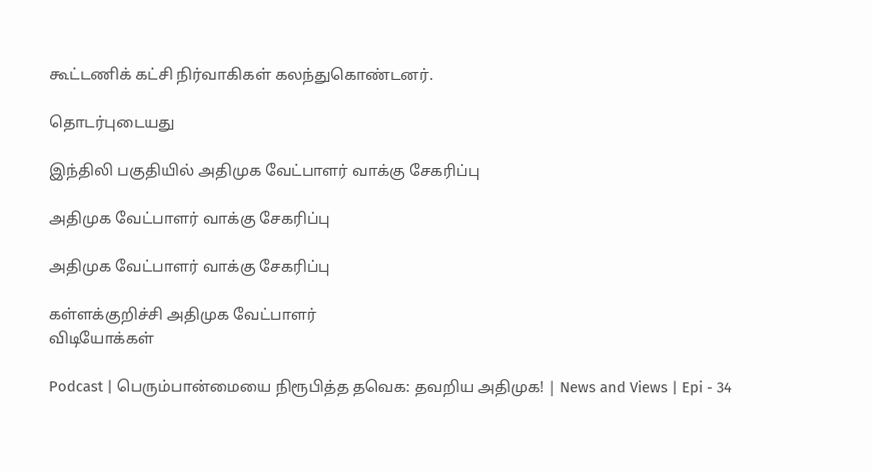கூட்டணிக் கட்சி நிர்வாகிகள் கலந்துகொண்டனர்.

தொடர்புடையது

இந்திலி பகுதியில் அதிமுக வேட்பாளர் வாக்கு சேகரிப்பு

அதிமுக வேட்பாளர் வாக்கு சேகரிப்பு

அதிமுக வேட்பாளர் வாக்கு சேகரிப்பு

கள்ளக்குறிச்சி அதிமுக வேட்பாளர்
விடியோக்கள்

Podcast | பெரும்பான்மையை நிரூபித்த தவெக: தவறிய அதிமுக! | News and Views | Epi - 34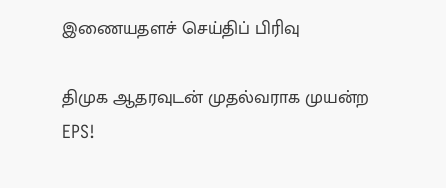இணையதளச் செய்திப் பிரிவு

திமுக ஆதரவுடன் முதல்வராக முயன்ற EPS!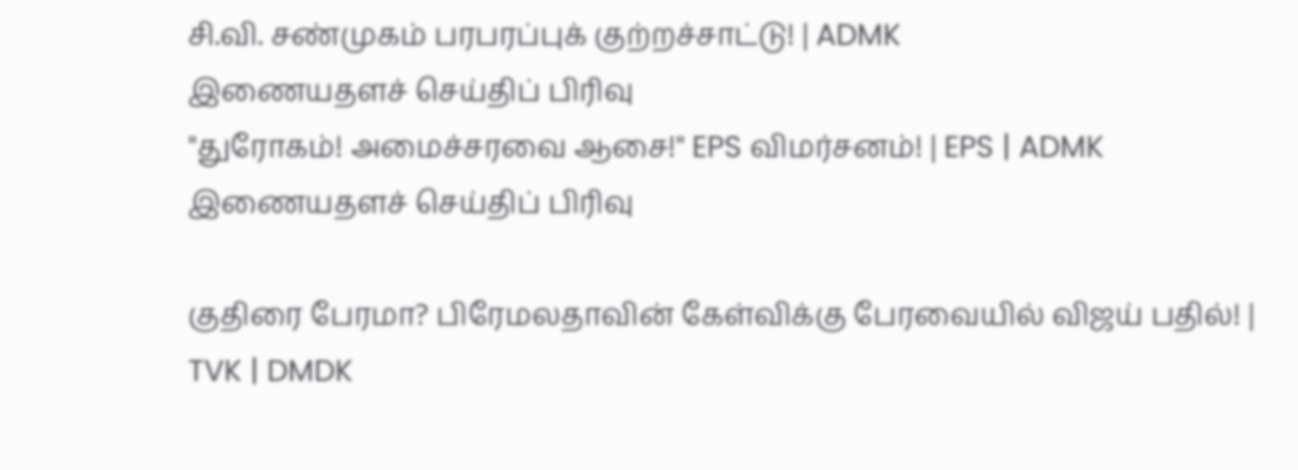சி.வி. சண்முகம் பரபரப்புக் குற்றச்சாட்டு! | ADMK
இணையதளச் செய்திப் பிரிவு
"துரோகம்! அமைச்சரவை ஆசை!" EPS விமர்சனம்! | EPS | ADMK
இணையதளச் செய்திப் பிரிவு

குதிரை பேரமா? பிரேமலதாவின் கேள்விக்கு பேரவையில் விஜய் பதில்! | TVK | DMDK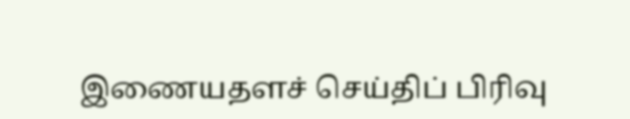இணையதளச் செய்திப் பிரிவு